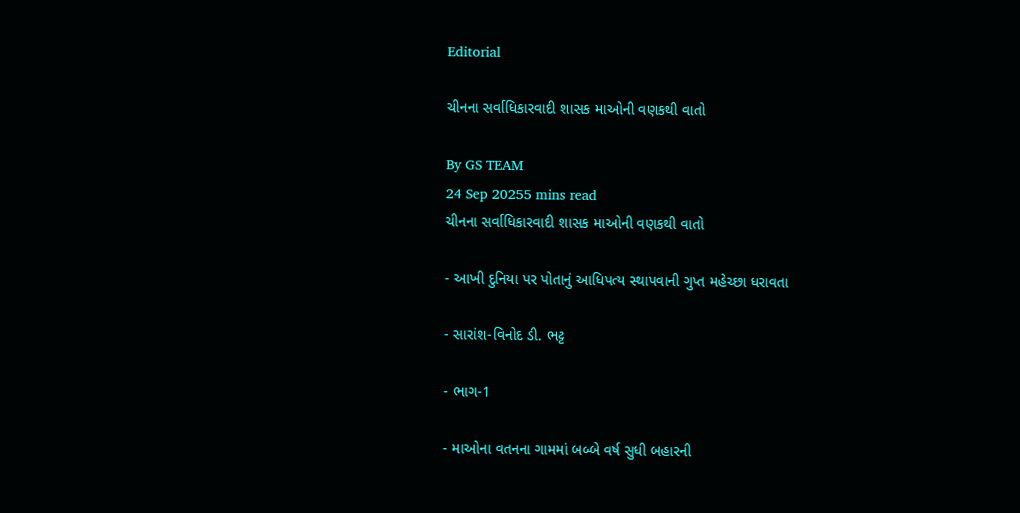Editorial

ચીનના સર્વાધિકારવાદી શાસક માઓની વણકથી વાતો

By GS TEAM
24 Sep 20255 mins read
ચીનના સર્વાધિકારવાદી શાસક માઓની વણકથી વાતો

- આખી દુનિયા પર પોતાનું આધિપત્ય સ્થાપવાની ગુપ્ત મહેચ્છા ધરાવતા

- સારાંશ-વિનોદ ડી. ભટ્ટ

- ભાગ-1

- માઓના વતનના ગામમાં બબ્બે વર્ષ સુધી બહારની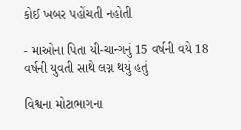કોઈ ખબર પહોંચતી નહોતી

- માઓના પિતા યી-ચાન્ગનું 15 વર્ષની વયે 18 વર્ષની યુવતી સાથે લગ્ન થયું હતું

વિશ્વના મોટાભાગના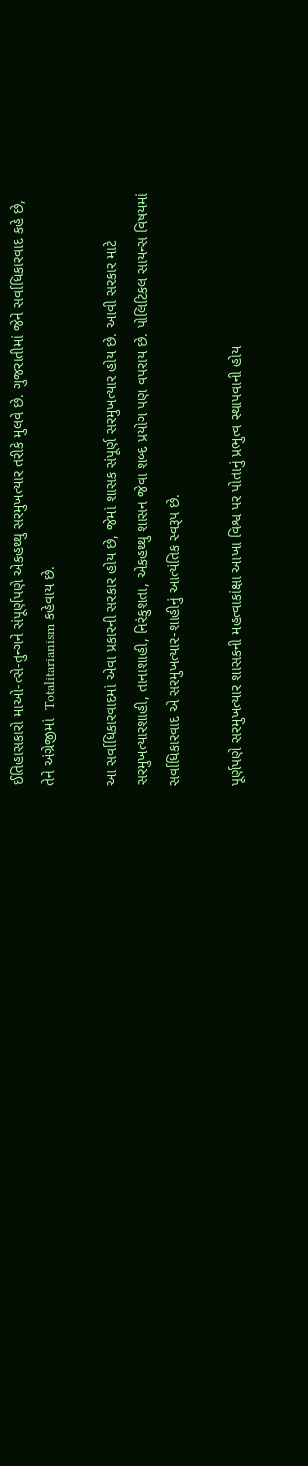ઈતિહાસકારો માઓ-ત્સે-તુન્ગને સંપૂર્ણપણે એકહથ્થુ સરમુખત્યાર તરીકે મુલવે છે. ગુજરાતીમાં જેને સર્વાધિકારવાદ કહે છે, તેને અંગ્રેજીમાં  Totalitarianism કહેવાય છે.

આ સર્વાધિકારવાદમાં એવા પ્રકારની સરકાર હોય છે, જેમાં શાસક સંપૂર્ણ સરમુખત્યાર હોય છે. આવી સરકાર માટે સરમુખત્યારશાહી, તાનાશાહી, નિરંકુશતા, એકહથ્થુ શાસન જેવા શબ્દ પ્રયોગ પણ વપરાય છે. પોલિટિકલ સાયન્સ વિષયમાં સર્વાધિકારવાદ એ સરમુખત્યાર-શાહીનું આત્યંતિક સ્વરૂપ છે.

પૂર્ણપણે સરમુખત્યાર શાસકની મહત્વાકાંક્ષા આખા વિશ્વ પર પોતાનું પ્રભુત્વ સ્થાપવાની હોય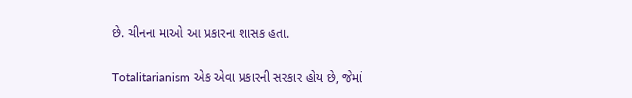છે. ચીનના માઓ આ પ્રકારના શાસક હતા.

Totalitarianism એક એવા પ્રકારની સરકાર હોય છે, જેમાં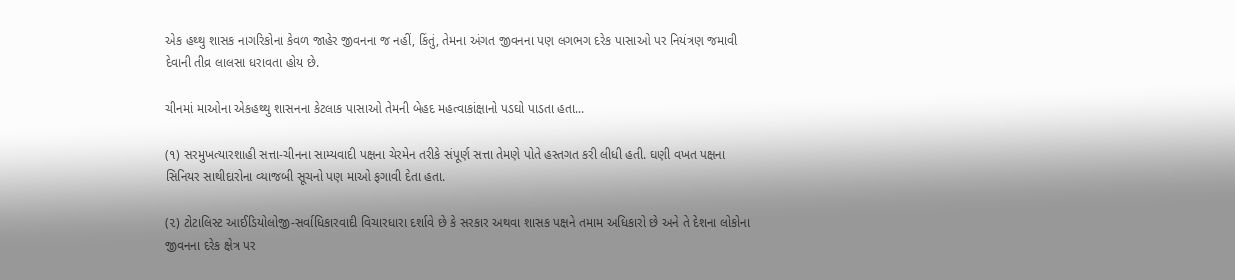એક હથ્થુ શાસક નાગરિકોના કેવળ જાહેર જીવનના જ નહીં, કિંતું, તેમના અંગત જીવનના પણ લગભગ દરેક પાસાઓ પર નિયંત્રણ જમાવી દેવાની તીવ્ર લાલસા ધરાવતા હોય છે.

ચીનમાં માઓના એકહથ્થુ શાસનના કેટલાક પાસાઓ તેમની બેહદ મહત્વાકાંક્ષાનો પડઘો પાડતા હતા...

(૧) સરમુખત્યારશાહી સત્તા-ચીનના સામ્યવાદી પક્ષના ચેરમેન તરીકે સંપૂર્ણ સત્તા તેમણે પોતે હસ્તગત કરી લીધી હતી. ઘણી વખત પક્ષના સિનિયર સાથીદારોના વ્યાજબી સૂચનો પણ માઓ ફગાવી દેતા હતા.

(૨) ટોટાલિસ્ટ આઈડિયોલોજી-સર્વાધિકારવાદી વિચારધારા દર્શાવે છે કે સરકાર અથવા શાસક પક્ષને તમામ અધિકારો છે અને તે દેશના લોકોના જીવનના દરેક ક્ષેત્ર પર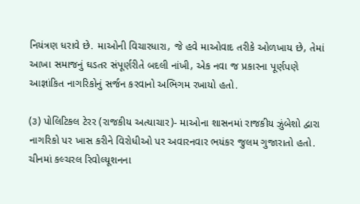નિયંત્રણ ધરાવે છે. માઓની વિચારધારા, જે હવે માઓવાદ તરીકે ઓળખાય છે, તેમાં આખા સમાજનું ઘડતર સંપૂર્ણરીતે બદલી નાંખી, એક નવા જ પ્રકારના પૂર્ણપણે આજ્ઞાંકિત નાગરિકોનું સર્જન કરવાનો અભિગમ રખાયો હતો.

(૩) પોલિટિકલ ટેરર (રાજકીય અત્યાચાર)- માઓના શાસનમાં રાજકીય ઝુંબેશો દ્વારા નાગરિકો પર ખાસ કરીને વિરોધીઓ પર અવારનવાર ભયંકર જુલમ ગુજારાતો હતો. ચીનમાં કલ્ચરલ રિવોલ્યૂશનના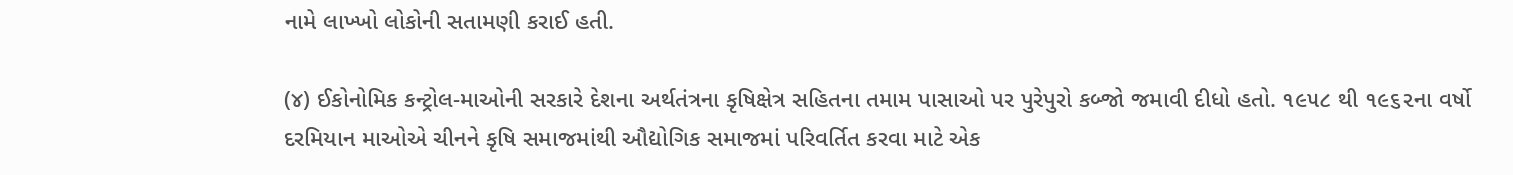નામે લાખ્ખો લોકોની સતામણી કરાઈ હતી.

(૪) ઈકોનોમિક કન્ટ્રોલ-માઓની સરકારે દેશના અર્થતંત્રના કૃષિક્ષેત્ર સહિતના તમામ પાસાઓ પર પુરેપુરો કબ્જો જમાવી દીધો હતો. ૧૯૫૮ થી ૧૯૬૨ના વર્ષો દરમિયાન માઓએ ચીનને કૃષિ સમાજમાંથી ઔદ્યોગિક સમાજમાં પરિવર્તિત કરવા માટે એક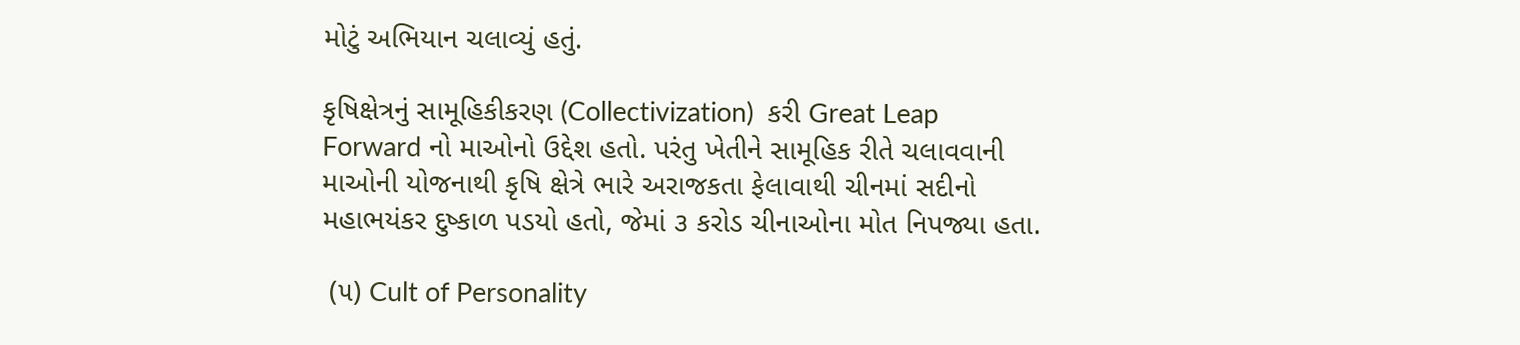મોટું અભિયાન ચલાવ્યું હતું.

કૃષિક્ષેત્રનું સામૂહિકીકરણ (Collectivization)  કરી Great Leap Forward નો માઓનો ઉદ્દેશ હતો. પરંતુ ખેતીને સામૂહિક રીતે ચલાવવાની માઓની યોજનાથી કૃષિ ક્ષેત્રે ભારે અરાજકતા ફેલાવાથી ચીનમાં સદીનો મહાભયંકર દુષ્કાળ પડયો હતો, જેમાં ૩ કરોડ ચીનાઓના મોત નિપજ્યા હતા.

 (૫) Cult of Personality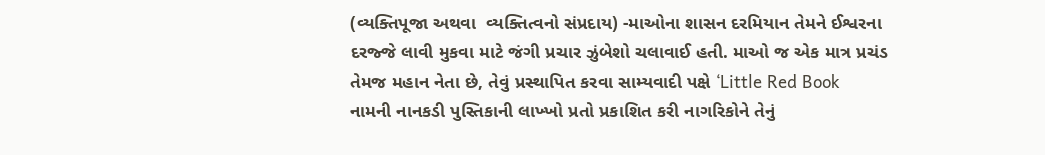(વ્યક્તિપૂજા અથવા  વ્યક્તિત્વનો સંપ્રદાય) -માઓના શાસન દરમિયાન તેમને ઈશ્વરના દરજ્જે લાવી મુકવા માટે જંગી પ્રચાર ઝુંબેશો ચલાવાઈ હતી. માઓ જ એક માત્ર પ્રચંડ તેમજ મહાન નેતા છે, તેવું પ્રસ્થાપિત કરવા સામ્યવાદી પક્ષે ‘Little Red Book  નામની નાનકડી પુસ્તિકાની લાખ્ખો પ્રતો પ્રકાશિત કરી નાગરિકોને તેનું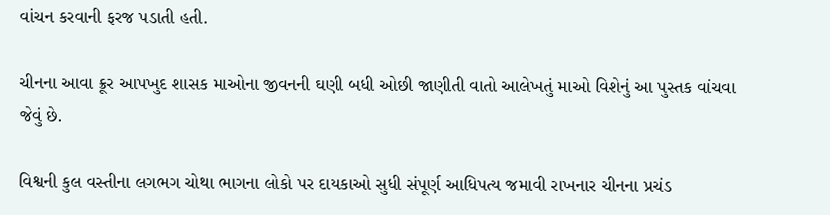વાંચન કરવાની ફરજ પડાતી હતી.

ચીનના આવા ક્રૂર આપખુદ શાસક માઓના જીવનની ઘણી બધી ઓછી જાણીતી વાતો આલેખતું માઓ વિશેનું આ પુસ્તક વાંચવા જેવું છે.

વિશ્વની કુલ વસ્તીના લગભગ ચોથા ભાગના લોકો પર દાયકાઓ સુધી સંપૂર્ણ આધિપત્ય જમાવી રાખનાર ચીનના પ્રચંડ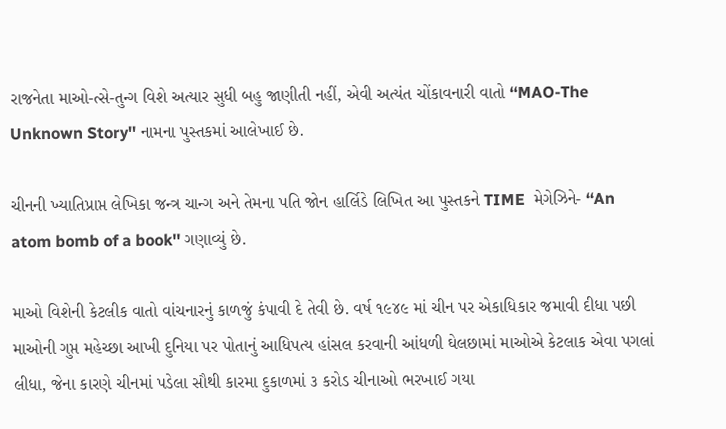રાજનેતા માઓ-ત્સે-તુન્ગ વિશે અત્યાર સુધી બહુ જાણીતી નહીં, એવી અત્યંત ચોંકાવનારી વાતો ‘‘MAO-The Unknown Story'' નામના પુસ્તકમાં આલેખાઈ છે.

ચીનની ખ્યાતિપ્રાપ્ત લેખિકા જન્ત્ર ચાન્ગ અને તેમના પતિ જોન હાર્લિડે લિખિત આ પુસ્તકને TIME  મેગેઝિને- ‘‘An atom bomb of a book'' ગણાવ્યું છે.

માઓ વિશેની કેટલીક વાતો વાંચનારનું કાળજું કંપાવી દે તેવી છે. વર્ષ ૧૯૪૯ માં ચીન પર એકાધિકાર જમાવી દીધા પછી માઓની ગુપ્ત મહેચ્છા આખી દુનિયા પર પોતાનું આધિપત્ય હાંસલ કરવાની આંધળી ઘેલછામાં માઓએ કેટલાક એવા પગલાં લીધા, જેના કારણે ચીનમાં પડેલા સૌથી કારમા દુકાળમાં ૩ કરોડ ચીનાઓ ભરખાઈ ગયા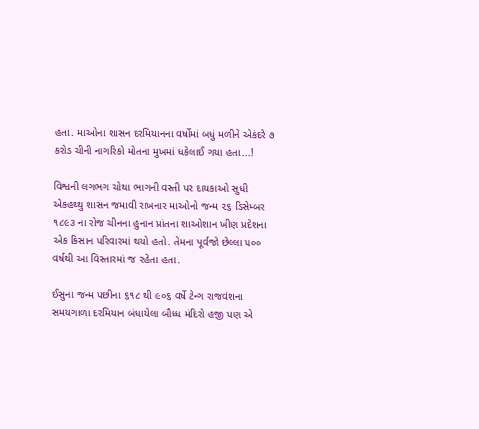હતા. માઓના શાસન દરમિયાનના વર્ષોમાં બધું મળીને એકંદરે ૭ કરોડ ચીની નાગરિકો મોતના મુખમાં ધકેલાઈ ગયા હતા...!

વિશ્વની લગભગ ચોથા ભાગની વસ્તી પર દાયકાઓ સુધી એકહથ્થુ શાસન જમાવી રાખનાર માઓનો જન્મ ૨૬ ડિસેમ્બર ૧૮૯૩ ના રોજ ચીનના હુનાન પ્રાંતના શાઓશાન ખીણ પ્રદેશના એક કિસાન પરિવારમાં થયો હતો. તેમના પૂર્વજો છેલ્લા ૫૦૦ વર્ષથી આ વિસ્તારમાં જ રહેતા હતા.

ઈસુના જન્મ પછીના ૬૧૮ થી ૯૦૬ વર્ષે ટેન્ગ રાજવંશના સમયગાળા દરમિયાન બંધાયેલા બૌધ્ધ મંદિરો હજી પણ એ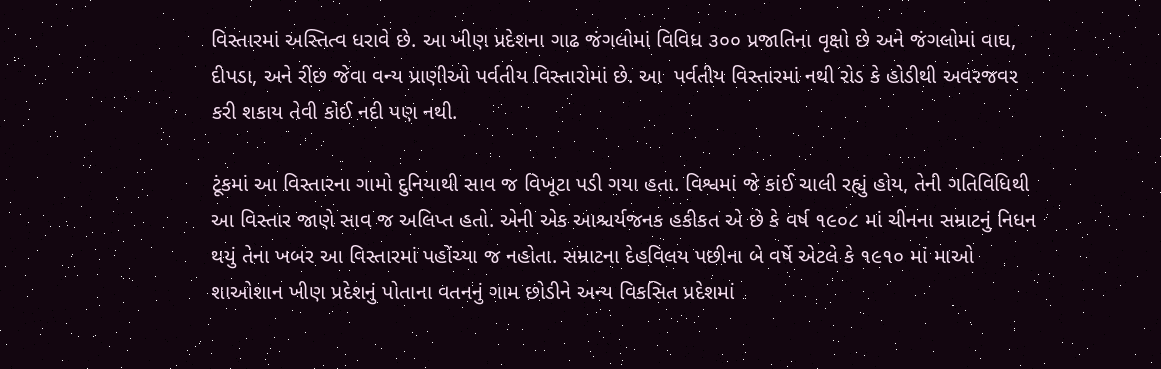વિસ્તારમાં અસ્તિત્વ ધરાવે છે. આ ખીણ પ્રદેશના ગાઢ જંગલોમાં વિવિધ ૩૦૦ પ્રજાતિના વૃક્ષો છે અને જંગલોમાં વાઘ, દીપડા, અને રીંછ જેવા વન્ય પ્રાણીઓ પર્વતીય વિસ્તારોમાં છે. આ  પર્વતીય વિસ્તારમાં નથી રોડ કે હોડીથી અવરજવર કરી શકાય તેવી કોઈ નદી પણ નથી.

ટૂંકમાં આ વિસ્તારના ગામો દુનિયાથી સાવ જ વિખૂટા પડી ગયા હતા. વિશ્વમાં જે કાંઈ ચાલી રહ્યું હોય, તેની ગતિવિધિથી આ વિસ્તાર જાણે સાવ જ અલિપ્ત હતો. એની એક આશ્ચર્યજનક હકીકત એ છે કે વર્ષ ૧૯૦૮ માં ચીનના સમ્રાટનું નિધન થયું તેના ખબર આ વિસ્તારમાં પહોંચ્યા જ નહોતા. સમ્રાટના દેહવિલય પછીના બે વર્ષે એટલે કે ૧૯૧૦ માં માઓ શાઓશાન ખીણ પ્રદેશનું પોતાના વતનનું ગામ છોડીને અન્ય વિકસિત પ્રદેશમાં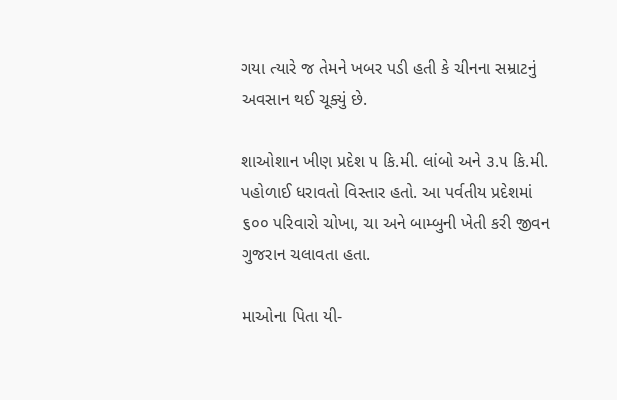ગયા ત્યારે જ તેમને ખબર પડી હતી કે ચીનના સમ્રાટનું અવસાન થઈ ચૂક્યું છે.

શાઓશાન ખીણ પ્રદેશ ૫ કિ.મી. લાંબો અને ૩.૫ કિ.મી. પહોળાઈ ધરાવતો વિસ્તાર હતો. આ પર્વતીય પ્રદેશમાં ૬૦૦ પરિવારો ચોખા, ચા અને બામ્બુની ખેતી કરી જીવન ગુજરાન ચલાવતા હતા.

માઓના પિતા યી-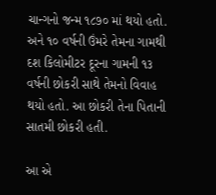ચાન્ગનો જન્મ ૧૮૭૦ માં થયો હતો. અને ૧૦ વર્ષની ઉંમરે તેમના ગામથી દશ કિલોમીટર દૂરના ગામની ૧૩ વર્ષની છોકરી સાથે તેમનો વિવાહ થયો હતો. આ છોકરી તેના પિતાની સાતમી છોકરી હતી.

આ એ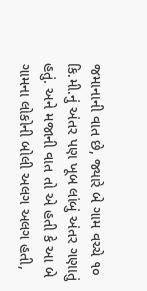જમાનાની વાત છે, જ્યારે બે ગામ વચ્ચે ૧૦ કિ.મી.નું અંતર પણ ખૂબ લાંબું અંતર ગણાતું હતું. અને મજાની વાત તો એ હતી કે આ બે ગામના લોકોની બોલી અલગ અલગ હતી,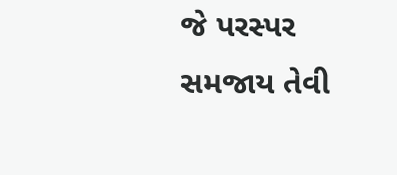જે પરસ્પર સમજાય તેવી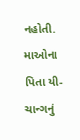નહોતી. માઓના પિતા યી-ચાન્ગનું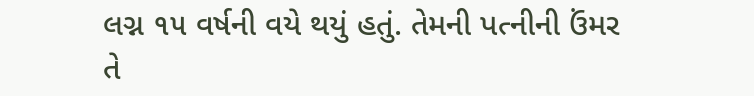લગ્ન ૧૫ વર્ષની વયે થયું હતું. તેમની પત્નીની ઉંમર તે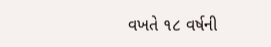વખતે ૧૮ વર્ષની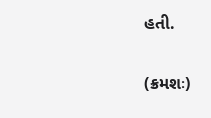હતી.

(ક્રમશઃ)